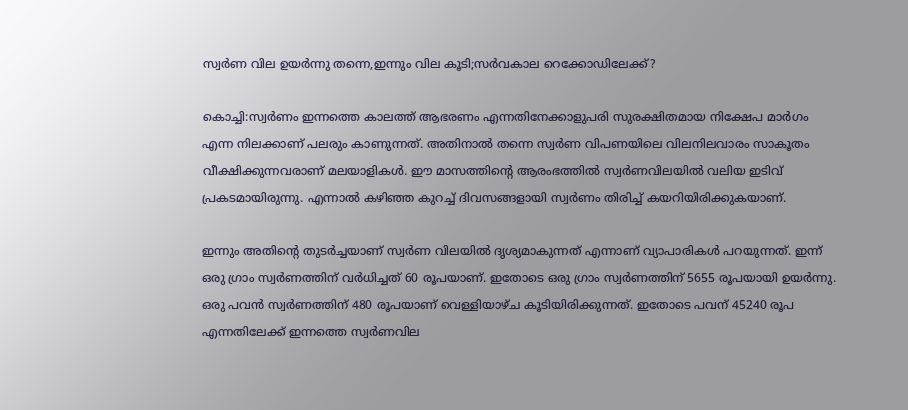സ്വര്‍ണ വില ഉയർന്നു തന്നെ,ഇന്നും വില കൂടി;സര്‍വകാല റെക്കോഡിലേക്ക്?

കൊച്ചി:സ്വര്‍ണം ഇന്നത്തെ കാലത്ത് ആഭരണം എന്നതിനേക്കാളുപരി സുരക്ഷിതമായ നിക്ഷേപ മാര്‍ഗം എന്ന നിലക്കാണ് പലരും കാണുന്നത്. അതിനാല്‍ തന്നെ സ്വര്‍ണ വിപണയിലെ വിലനിലവാരം സാകൂതം വീക്ഷിക്കുന്നവരാണ് മലയാളികള്‍. ഈ മാസത്തിന്റെ ആരംഭത്തില്‍ സ്വര്‍ണവിലയില്‍ വലിയ ഇടിവ് പ്രകടമായിരുന്നു. എന്നാല്‍ കഴിഞ്ഞ കുറച്ച് ദിവസങ്ങളായി സ്വര്‍ണം തിരിച്ച് കയറിയിരിക്കുകയാണ്.

ഇന്നും അതിന്റെ തുടര്‍ച്ചയാണ് സ്വര്‍ണ വിലയില്‍ ദൃശ്യമാകുന്നത് എന്നാണ് വ്യാപാരികള്‍ പറയുന്നത്. ഇന്ന് ഒരു ഗ്രാം സ്വര്‍ണത്തിന് വര്‍ധിച്ചത് 60 രൂപയാണ്. ഇതോടെ ഒരു ഗ്രാം സ്വര്‍ണത്തിന് 5655 രൂപയായി ഉയര്‍ന്നു. ഒരു പവന്‍ സ്വര്‍ണത്തിന് 480 രൂപയാണ് വെള്ളിയാഴ്ച കൂടിയിരിക്കുന്നത്. ഇതോടെ പവന് 45240 രൂപ എന്നതിലേക്ക് ഇന്നത്തെ സ്വര്‍ണവില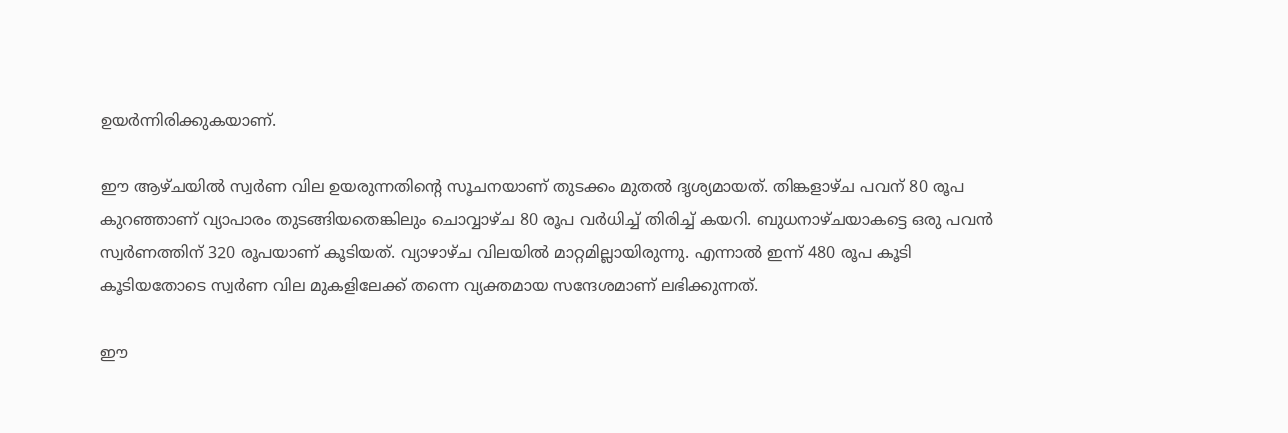ഉയര്‍ന്നിരിക്കുകയാണ്.

ഈ ആഴ്ചയില്‍ സ്വര്‍ണ വില ഉയരുന്നതിന്റെ സൂചനയാണ് തുടക്കം മുതല്‍ ദൃശ്യമായത്. തിങ്കളാഴ്ച പവന് 80 രൂപ കുറഞ്ഞാണ് വ്യാപാരം തുടങ്ങിയതെങ്കിലും ചൊവ്വാഴ്ച 80 രൂപ വര്‍ധിച്ച് തിരിച്ച് കയറി. ബുധനാഴ്ചയാകട്ടെ ഒരു പവന്‍ സ്വര്‍ണത്തിന് 320 രൂപയാണ് കൂടിയത്. വ്യാഴാഴ്ച വിലയില്‍ മാറ്റമില്ലായിരുന്നു. എന്നാല്‍ ഇന്ന് 480 രൂപ കൂടി കൂടിയതോടെ സ്വര്‍ണ വില മുകളിലേക്ക് തന്നെ വ്യക്തമായ സന്ദേശമാണ് ലഭിക്കുന്നത്.

ഈ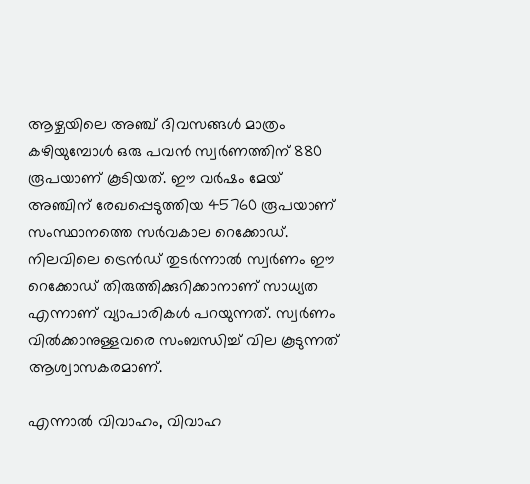ആഴ്ചയിലെ അഞ്ച് ദിവസങ്ങള്‍ മാത്രം കഴിയുമ്പോള്‍ ഒരു പവന്‍ സ്വര്‍ണത്തിന് 880 രൂപയാണ് കൂടിയത്. ഈ വര്‍ഷം മേയ് അഞ്ചിന് രേഖപ്പെടുത്തിയ 45760 രൂപയാണ് സംസ്ഥാനത്തെ സര്‍വകാല റെക്കോഡ്. നിലവിലെ ട്രെന്‍ഡ് തുടര്‍ന്നാല്‍ സ്വര്‍ണം ഈ റെക്കോഡ് തിരുത്തിക്കുറിക്കാനാണ് സാധ്യത എന്നാണ് വ്യാപാരികള്‍ പറയുന്നത്. സ്വര്‍ണം വില്‍ക്കാനുള്ളവരെ സംബന്ധിച്ച് വില കൂടുന്നത് ആശ്വാസകരമാണ്.

എന്നാല്‍ വിവാഹം, വിവാഹ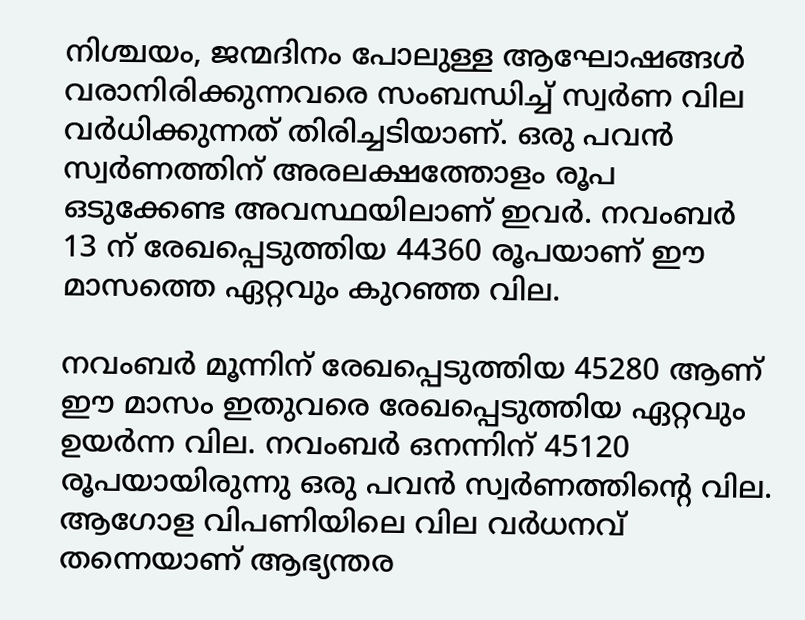നിശ്ചയം, ജന്മദിനം പോലുള്ള ആഘോഷങ്ങള്‍ വരാനിരിക്കുന്നവരെ സംബന്ധിച്ച് സ്വര്‍ണ വില വര്‍ധിക്കുന്നത് തിരിച്ചടിയാണ്. ഒരു പവന്‍ സ്വര്‍ണത്തിന് അരലക്ഷത്തോളം രൂപ ഒടുക്കേണ്ട അവസ്ഥയിലാണ് ഇവര്‍. നവംബര്‍ 13 ന് രേഖപ്പെടുത്തിയ 44360 രൂപയാണ് ഈ മാസത്തെ ഏറ്റവും കുറഞ്ഞ വില.

നവംബര്‍ മൂന്നിന് രേഖപ്പെടുത്തിയ 45280 ആണ് ഈ മാസം ഇതുവരെ രേഖപ്പെടുത്തിയ ഏറ്റവും ഉയര്‍ന്ന വില. നവംബര്‍ ഒനന്നിന് 45120 രൂപയായിരുന്നു ഒരു പവന്‍ സ്വര്‍ണത്തിന്റെ വില. ആഗോള വിപണിയിലെ വില വര്‍ധനവ് തന്നെയാണ് ആഭ്യന്തര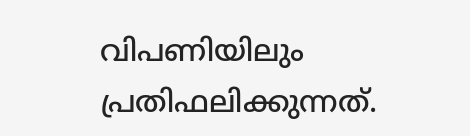വിപണിയിലും പ്രതിഫലിക്കുന്നത്.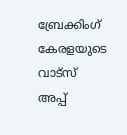ബ്രേക്കിംഗ് കേരളയുടെ വാട്സ് അപ്പ്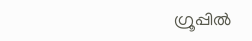ഗ്രൂപ്പിൽ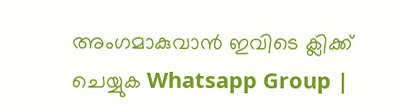അംഗമാകുവാൻ ഇവിടെ ക്ലിക്ക് ചെയ്യുക Whatsapp Group |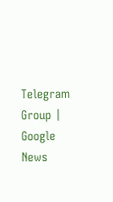Telegram Group | Google News